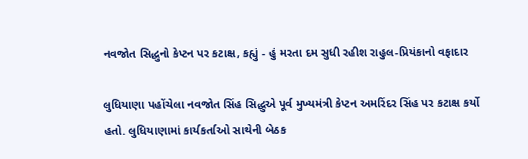નવજોત સિદ્ધુનો કેપ્ટન પર કટાક્ષ, કહ્યું - હું મરતા દમ સુધી રહીશ રાહુલ-પ્રિયંકાનો વફાદાર

લુધિયાણા પહોંચેલા નવજોત સિંહ સિદ્ધુએ પૂર્વ મુખ્યમંત્રી કેપ્ટન અમરિંદર સિંહ પર કટાક્ષ કર્યો હતો. લુધિયાણામાં કાર્યકર્તાઓ સાથેની બેઠક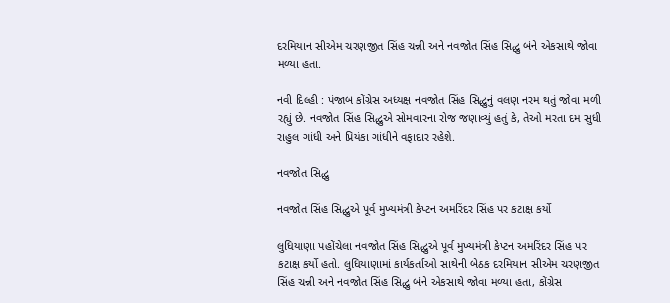દરમિયાન સીએમ ચરણજીત સિંહ ચન્ની અને નવજોત સિંહ સિદ્ધુ બંને એકસાથે જોવા મળ્યા હતા.

નવી દિલ્હી : પંજાબ કોંગ્રેસ અધ્યક્ષ નવજોત સિંહ સિદ્ધુનું વલણ નરમ થતું જોવા મળી રહ્યું છે. નવજોત સિંહ સિદ્ધુએ સોમવારના રોજ જણાવ્યું હતું કે, તેઓ મરતા દમ સુધી રાહુલ ગાંધી અને પ્રિયંકા ગાંધીને વફાદાર રહેશે.

નવજોત સિદ્ધુ

નવજોત સિંહ સિદ્ધુએ પૂર્વ મુખ્યમંત્રી કેપ્ટન અમરિંદર સિંહ પર કટાક્ષ કર્યો

લુધિયાણા પહોંચેલા નવજોત સિંહ સિદ્ધુએ પૂર્વ મુખ્યમંત્રી કેપ્ટન અમરિંદર સિંહ પર કટાક્ષ કર્યો હતો. લુધિયાણામાં કાર્યકર્તાઓ સાથેની બેઠક દરમિયાન સીએમ ચરણજીત સિંહ ચન્ની અને નવજોત સિંહ સિદ્ધુ બંને એકસાથે જોવા મળ્યા હતા, કોંગ્રેસ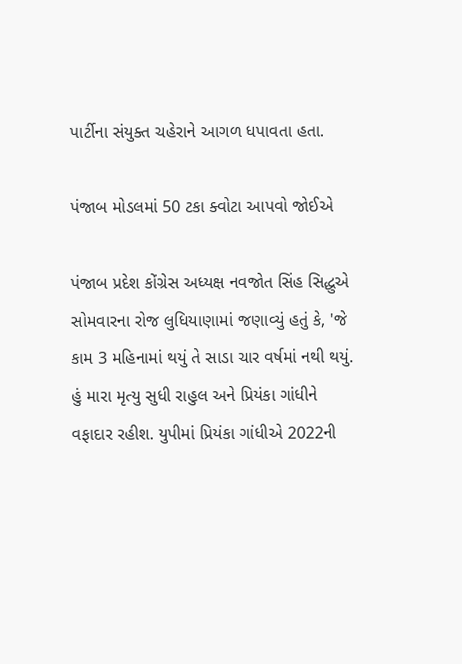પાર્ટીના સંયુક્ત ચહેરાને આગળ ધપાવતા હતા.

પંજાબ મોડલમાં 50 ટકા ક્વોટા આપવો જોઈએ

પંજાબ પ્રદેશ કોંગ્રેસ અધ્યક્ષ નવજોત સિંહ સિદ્ધુએ સોમવારના રોજ લુધિયાણામાં જણાવ્યું હતું કે, 'જે કામ 3 મહિનામાં થયું તે સાડા ચાર વર્ષમાં નથી થયું. હું મારા મૃત્યુ સુધી રાહુલ અને પ્રિયંકા ગાંધીને વફાદાર રહીશ. યુપીમાં પ્રિયંકા ગાંધીએ 2022ની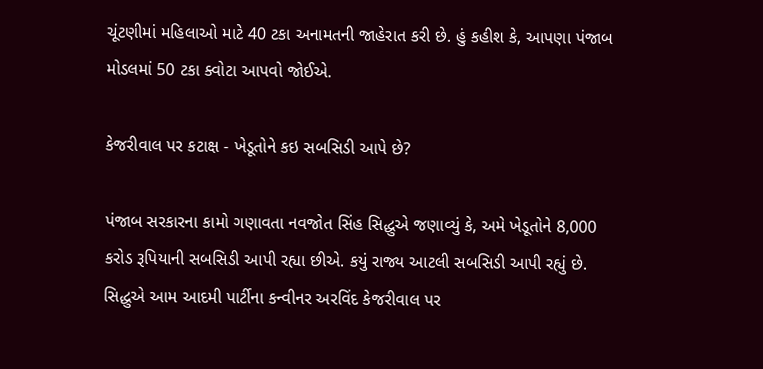ચૂંટણીમાં મહિલાઓ માટે 40 ટકા અનામતની જાહેરાત કરી છે. હું કહીશ કે, આપણા પંજાબ મોડલમાં 50 ટકા ક્વોટા આપવો જોઈએ.

કેજરીવાલ પર કટાક્ષ - ખેડૂતોને કઇ સબસિડી આપે છે?

પંજાબ સરકારના કામો ગણાવતા નવજોત સિંહ સિદ્ધુએ જણાવ્યું કે, અમે ખેડૂતોને 8,000 કરોડ રૂપિયાની સબસિડી આપી રહ્યા છીએ. કયું રાજ્ય આટલી સબસિડી આપી રહ્યું છે. સિદ્ધુએ આમ આદમી પાર્ટીના કન્વીનર અરવિંદ કેજરીવાલ પર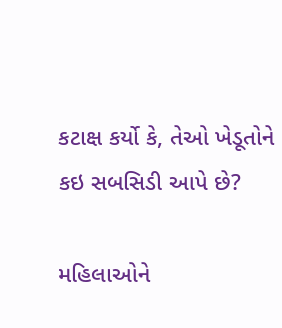કટાક્ષ કર્યો કે, તેઓ ખેડૂતોને કઇ સબસિડી આપે છે?

મહિલાઓને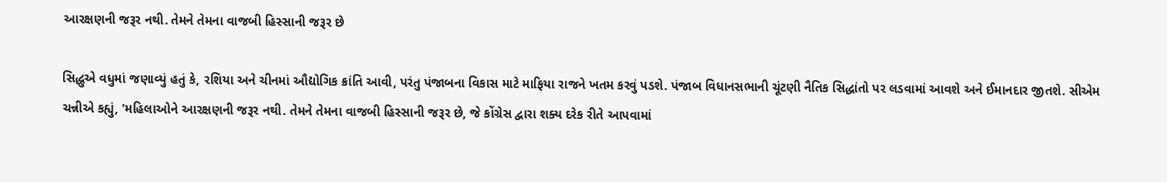આરક્ષણની જરૂર નથી. તેમને તેમના વાજબી હિસ્સાની જરૂર છે

સિદ્ધુએ વધુમાં જણાવ્યું હતું કે, રશિયા અને ચીનમાં ઔદ્યોગિક ક્રાંતિ આવી, પરંતુ પંજાબના વિકાસ માટે માફિયા રાજને ખતમ કરવું પડશે. પંજાબ વિધાનસભાની ચૂંટણી નૈતિક સિદ્ધાંતો પર લડવામાં આવશે અને ઈમાનદાર જીતશે. સીએમ ચન્નીએ કહ્યું, 'મહિલાઓને આરક્ષણની જરૂર નથી. તેમને તેમના વાજબી હિસ્સાની જરૂર છે, જે કોંગ્રેસ દ્વારા શક્ય દરેક રીતે આપવામાં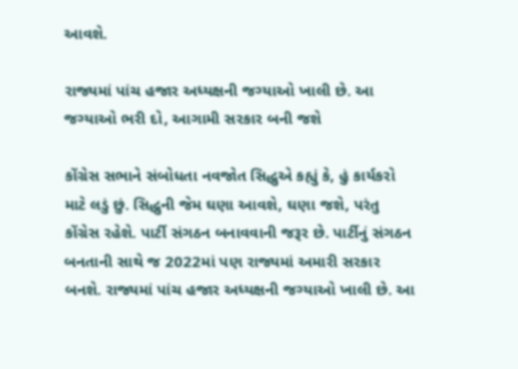આવશે.

રાજ્યમાં પાંચ હજાર અધ્યક્ષની જગ્યાઓ ખાલી છે. આ જગ્યાઓ ભરી દો, આગામી સરકાર બની જશે

કોંગ્રેસ સભાને સંબોધતા નવજોત સિદ્ધુએ કહ્યું કે, હું કાર્યકરો માટે લડું છું. સિદ્ધુની જેમ ઘણા આવશે, ઘણા જશે, પરંતુ કોંગ્રેસ રહેશે. પાર્ટી સંગઠન બનાવવાની જરૂર છે. પાર્ટીનું સંગઠન બનતાની સાથે જ 2022માં પણ રાજ્યમાં અમારી સરકાર બનશે. રાજ્યમાં પાંચ હજાર અધ્યક્ષની જગ્યાઓ ખાલી છે. આ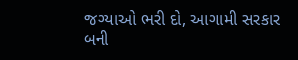જગ્યાઓ ભરી દો, આગામી સરકાર બની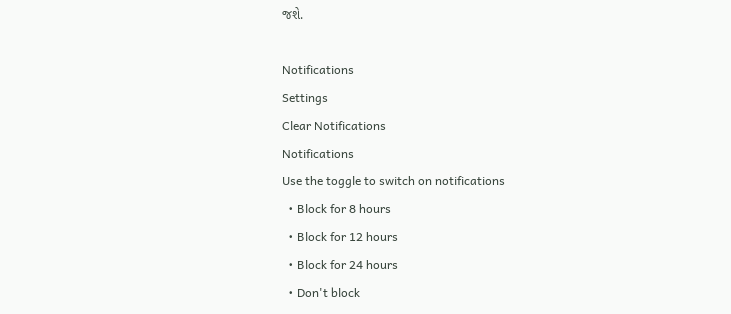જશે.

Notifications
Settings
Clear Notifications
Notifications
Use the toggle to switch on notifications
  • Block for 8 hours
  • Block for 12 hours
  • Block for 24 hours
  • Don't block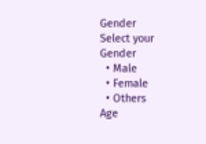Gender
Select your Gender
  • Male
  • Female
  • Others
Age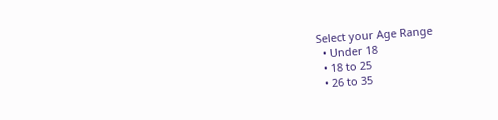Select your Age Range
  • Under 18
  • 18 to 25
  • 26 to 35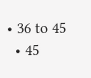• 36 to 45
  • 45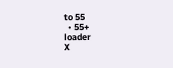to 55
  • 55+
loader
X